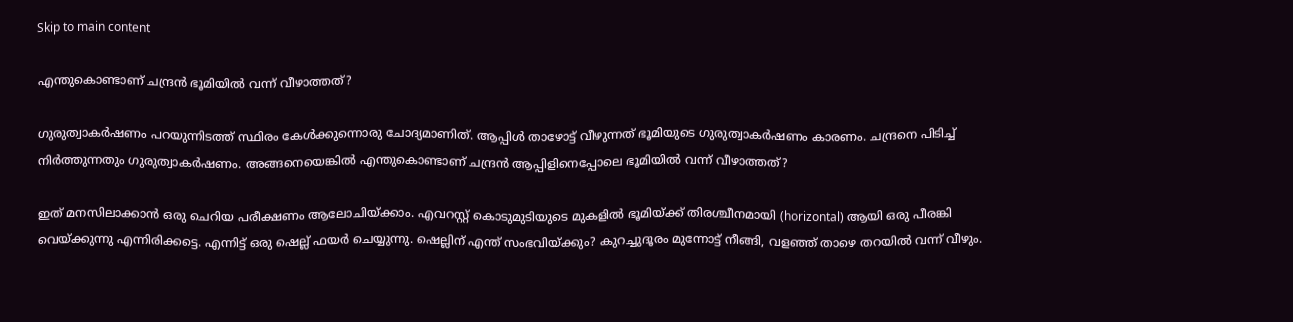Skip to main content

എന്തുകൊണ്ടാണ് ചന്ദ്രന്‍ ഭൂമിയില്‍ വന്ന് വീഴാത്തത്?

ഗുരുത്വാകര്‍ഷണം പറയുന്നിടത്ത് സ്ഥിരം കേള്‍ക്കുന്നൊരു ചോദ്യമാണിത്. ആപ്പിള്‍ താഴോട്ട് വീഴുന്നത് ഭൂമിയുടെ ഗുരുത്വാകര്‍ഷണം കാരണം. ചന്ദ്രനെ പിടിച്ച് നിര്‍ത്തുന്നതും ഗുരുത്വാകര്‍ഷണം. അങ്ങനെയെങ്കില്‍ എന്തുകൊണ്ടാണ് ചന്ദ്രന്‍ ആപ്പിളിനെപ്പോലെ ഭൂമിയില്‍ വന്ന് വീഴാത്തത്?

ഇത് മനസിലാക്കാന്‍ ഒരു ചെറിയ പരീക്ഷണം ആലോചിയ്ക്കാം. എവറസ്റ്റ് കൊടുമുടിയുടെ മുകളില്‍ ഭൂമിയ്ക്ക് തിരശ്ചീനമായി (horizontal) ആയി ഒരു പീരങ്കി വെയ്ക്കുന്നു എന്നിരിക്കട്ടെ. എന്നിട്ട് ഒരു ഷെല്ല് ഫയര്‍ ചെയ്യുന്നു. ഷെല്ലിന് എന്ത് സംഭവിയ്ക്കും? കുറച്ചുദൂരം മുന്നോട്ട് നീങ്ങി, വളഞ്ഞ് താഴെ തറയില്‍ വന്ന് വീഴും.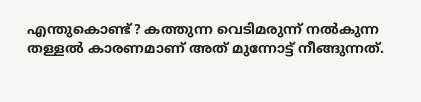എന്തുകൊണ്ട്? കത്തുന്ന വെടിമരുന്ന് നല്‍കുന്ന തള്ളല്‍ കാരണമാണ് അത് മുന്നോട്ട് നീങ്ങുന്നത്.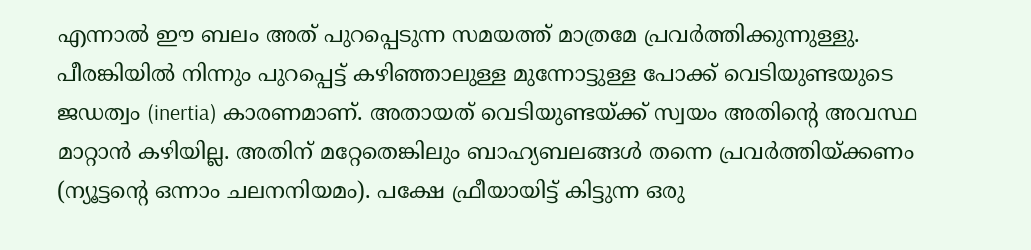എന്നാല്‍ ഈ ബലം അത് പുറപ്പെടുന്ന സമയത്ത് മാത്രമേ പ്രവ‍ര്‍ത്തിക്കുന്നുള്ളു. പീരങ്കിയില്‍ നിന്നും പുറപ്പെട്ട് കഴിഞ്ഞാലുള്ള മുന്നോട്ടുള്ള പോക്ക് വെടിയുണ്ടയുടെ ജഡത്വം (inertia) കാരണമാണ്. അതായത് വെടിയുണ്ടയ്ക്ക് സ്വയം അതിന്റെ അവസ്ഥ മാറ്റാന്‍ കഴിയില്ല. അതിന് മറ്റേതെങ്കിലും ബാഹ്യബലങ്ങള്‍ തന്നെ പ്രവ‍‌ര്‍ത്തിയ്ക്കണം (ന്യൂട്ടന്റെ ഒന്നാം ചലനനിയമം). പക്ഷേ ഫ്രീയായിട്ട് കിട്ടുന്ന ഒരു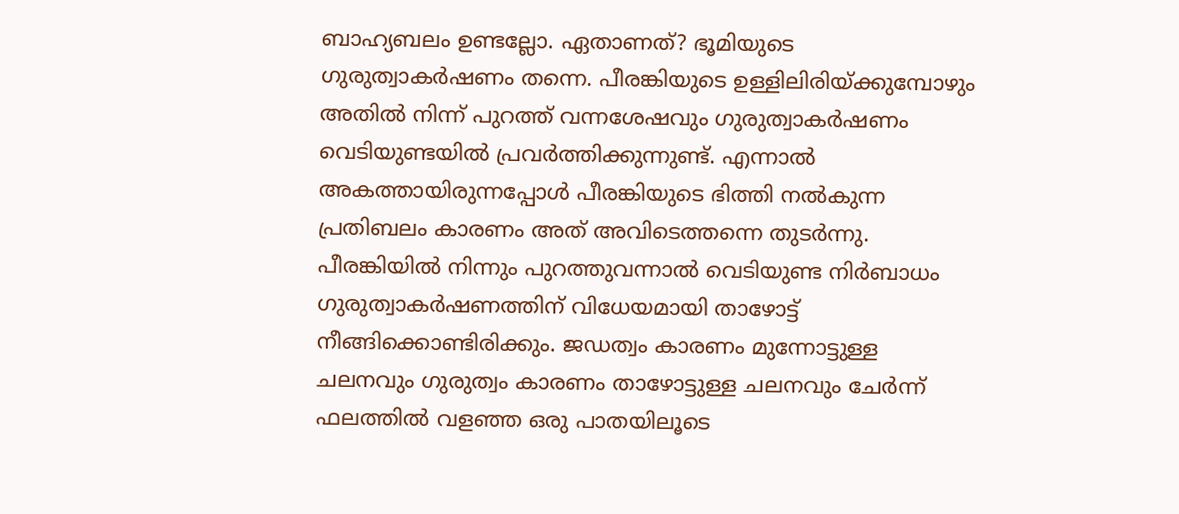ബാഹ്യബലം ഉണ്ടല്ലോ. ഏതാണത്? ഭൂമിയുടെ ഗുരുത്വാകര്‍ഷണം തന്നെ. പീരങ്കിയുടെ ഉള്ളിലിരിയ്ക്കുമ്പോഴും അതില്‍ നിന്ന് പുറത്ത് വന്നശേഷവും ഗുരുത്വാകര്‍ഷണം വെടിയുണ്ടയില്‍ പ്രവര്‍ത്തിക്കുന്നുണ്ട്. എന്നാല്‍ അകത്തായിരുന്നപ്പോള്‍ പീരങ്കിയുടെ ഭിത്തി നല്‍കുന്ന പ്രതിബലം കാരണം അത് അവിടെത്തന്നെ തുടര്‍ന്നു. പീരങ്കിയില്‍ നിന്നും പുറത്തുവന്നാല്‍ വെടിയുണ്ട നിര്‍ബാധം ഗുരുത്വാകര്‍ഷണത്തിന് വിധേയമായി താഴോട്ട് നീങ്ങിക്കൊണ്ടിരിക്കും. ജഡത്വം കാരണം മുന്നോട്ടുള്ള ചലനവും ഗുരുത്വം കാരണം താഴോട്ടുള്ള ചലനവും ചേര്‍ന്ന് ഫലത്തില്‍ വളഞ്ഞ ഒരു പാതയിലൂടെ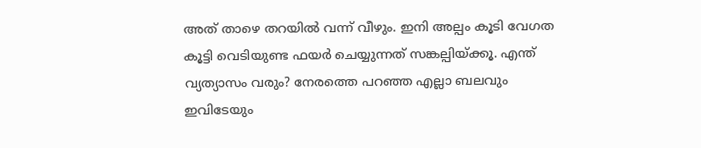അത് താഴെ തറയില്‍ വന്ന് വീഴും. ഇനി അല്പം കൂടി വേഗത കൂട്ടി വെടിയുണ്ട ഫയര്‍ ചെയ്യുന്നത് സങ്കല്പിയ്ക്കൂ. എന്ത് വ്യത്യാസം വരും? നേരത്തെ പറഞ്ഞ എല്ലാ ബലവും ഇവിടേയും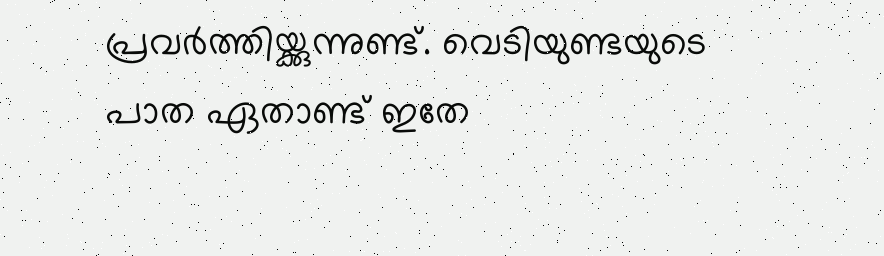പ്രവര്‍ത്തിയ്ക്കുന്നുണ്ട്. വെടിയുണ്ടയുടെ പാത ഏതാണ്ട് ഇതേ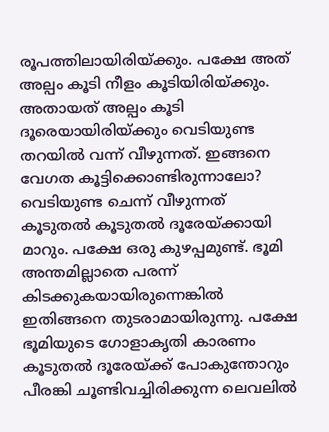രൂപത്തിലായിരിയ്ക്കും. പക്ഷേ അത് അല്പം കൂടി നീളം കൂടിയിരിയ്ക്കും. അതായത് അല്പം കൂടി ദൂരെയായിരിയ്ക്കും വെടിയുണ്ട തറയില്‍ വന്ന് വീഴുന്നത്. ഇങ്ങനെ വേഗത കൂട്ടിക്കൊണ്ടിരുന്നാലോ? വെടിയുണ്ട ചെന്ന് വീഴുന്നത് കൂടുതല്‍ കൂടുതല്‍ ദൂരേയ്ക്കായി മാറും. പക്ഷേ ഒരു കുഴപ്പമുണ്ട്. ഭൂമി അന്തമില്ലാതെ പരന്ന് കിടക്കുകയായിരുന്നെങ്കില്‍ ഇതിങ്ങനെ തുടരാമായിരുന്നു. പക്ഷേ ഭൂമിയുടെ ഗോളാകൃതി കാരണം കൂടുതല്‍ ദൂരേയ്ക്ക് പോകുന്തോറും പീരങ്കി ചൂണ്ടിവച്ചിരിക്കുന്ന ലെവലില്‍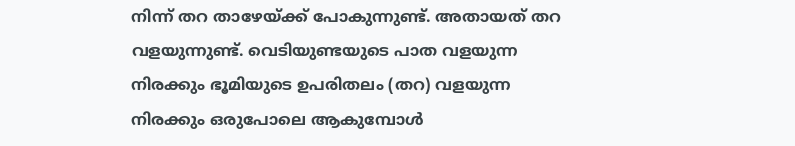നിന്ന് തറ താഴേയ്ക്ക് പോകുന്നുണ്ട്. അതായത് തറ വളയുന്നുണ്ട്. വെടിയുണ്ടയുടെ പാത വളയുന്ന നിരക്കും ഭൂമിയുടെ ഉപരിതലം (തറ) വളയുന്ന നിരക്കും ഒരുപോലെ ആകുമ്പോള്‍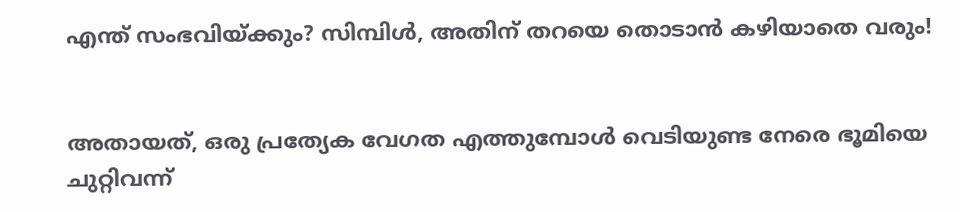എന്ത് സംഭവിയ്ക്കും? സിമ്പിള്‍, അതിന് തറയെ തൊടാന്‍ കഴിയാതെ വരും!


അതായത്, ഒരു പ്രത്യേക വേഗത എത്തുമ്പോള്‍ വെടിയുണ്ട നേരെ ഭൂമിയെ ചുറ്റിവന്ന്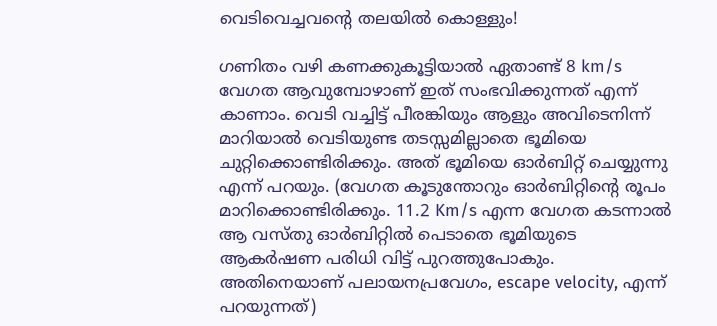വെടിവെച്ചവന്റെ തലയില്‍ കൊള്ളും!

ഗണിതം വഴി കണക്കുകൂട്ടിയാല്‍ ഏതാണ്ട് 8 km/s വേഗത ആവുമ്പോഴാണ് ഇത് സംഭവിക്കുന്നത് എന്ന് കാണാം. വെടി വച്ചിട്ട് പീരങ്കിയും ആളും അവിടെനിന്ന് മാറിയാല്‍ വെടിയുണ്ട തടസ്സമില്ലാതെ ഭൂമിയെ ചുറ്റിക്കൊണ്ടിരിക്കും. അത് ഭൂമിയെ ഓര്‍ബിറ്റ് ചെയ്യുന്നു എന്ന് പറയും. (വേഗത കൂടുന്തോറും ഓര്‍ബിറ്റിന്റെ രൂപം മാറിക്കൊണ്ടിരിക്കും. 11.2 Km/s എന്ന വേഗത കടന്നാല്‍ ആ വസ്തു ഓര്‍ബിറ്റില്‍ പെടാതെ ഭൂമിയുടെ ആകര്‍ഷണ പരിധി വിട്ട് പുറത്തുപോകും. അതിനെയാണ് പലായനപ്രവേഗം, escape velocity, എന്ന് പറയുന്നത്)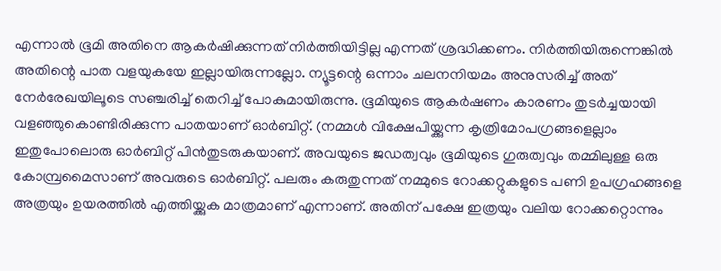എന്നാല്‍ ഭൂമി അതിനെ ആകര്‍ഷിക്കുന്നത് നിര്‍ത്തിയിട്ടില്ല എന്നത് ശ്രദ്ധിക്കണം. നിര്‍ത്തിയിരുന്നെങ്കില്‍ അതിന്റെ പാത വളയുകയേ ഇല്ലായിരുന്നല്ലോ. ന്യൂട്ടന്റെ ഒന്നാം ചലനനിയമം അനുസരിച്ച് അത് നേര്‍രേഖയിലൂടെ സഞ്ചരിച്ച് തെറിച്ച് പോകുമായിരുന്നു. ഭൂമിയുടെ ആകര്‍ഷണം കാരണം തുടര്‍ച്ചയായി വളഞ്ഞുകൊണ്ടിരിക്കുന്ന പാതയാണ് ഓര്‍ബിറ്റ്. (നമ്മള്‍ വിക്ഷേപിയ്ക്കുന്ന കൃത്രിമോപഗ്രങ്ങളെല്ലാം ഇതുപോലൊരു ഓര്‍ബിറ്റ് പിന്‍തുടരുകയാണ്. അവയുടെ ജഡത്വവും ഭൂമിയുടെ ഗുരുത്വവും തമ്മിലുള്ള ഒരു കോമ്പ്രമൈസാണ് അവരുടെ ഓര്‍ബിറ്റ്. പലരും കരുതുന്നത് നമ്മുടെ റോക്കറ്റുകളുടെ പണി ഉപഗ്രഹങ്ങളെ അത്രയും ഉയരത്തില്‍ എത്തിയ്ക്കുക മാത്രമാണ് എന്നാണ്. അതിന് പക്ഷേ ഇത്രയും വലിയ റോക്കറ്റൊന്നും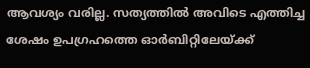ആവശ്യം വരില്ല. സത്യത്തില്‍ അവിടെ എത്തിച്ച ശേഷം ഉപഗ്രഹത്തെ ഓര്‍ബിറ്റിലേയ്ക്ക്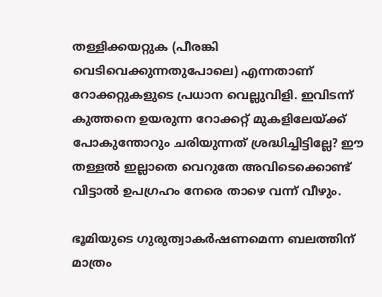തള്ളിക്കയറ്റുക (പീരങ്കി വെടിവെക്കുന്നതുപോലെ) എന്നതാണ് റോക്കറ്റുകളുടെ പ്രധാന വെല്ലുവിളി. ഇവിടന്ന് കുത്തനെ ഉയരുന്ന റോക്കറ്റ് മുകളിലേയ്ക്ക് പോകുന്തോറും ചരിയുന്നത് ശ്രദ്ധിച്ചിട്ടില്ലേ? ഈ തള്ളല്‍ ഇല്ലാതെ വെറുതേ അവിടെക്കൊണ്ട് വിട്ടാല്‍ ഉപഗ്രഹം നേരെ താഴെ വന്ന് വീഴും.

ഭൂമിയുടെ ഗുരുത്വാകര്‍ഷണമെന്ന ബലത്തിന് മാത്രം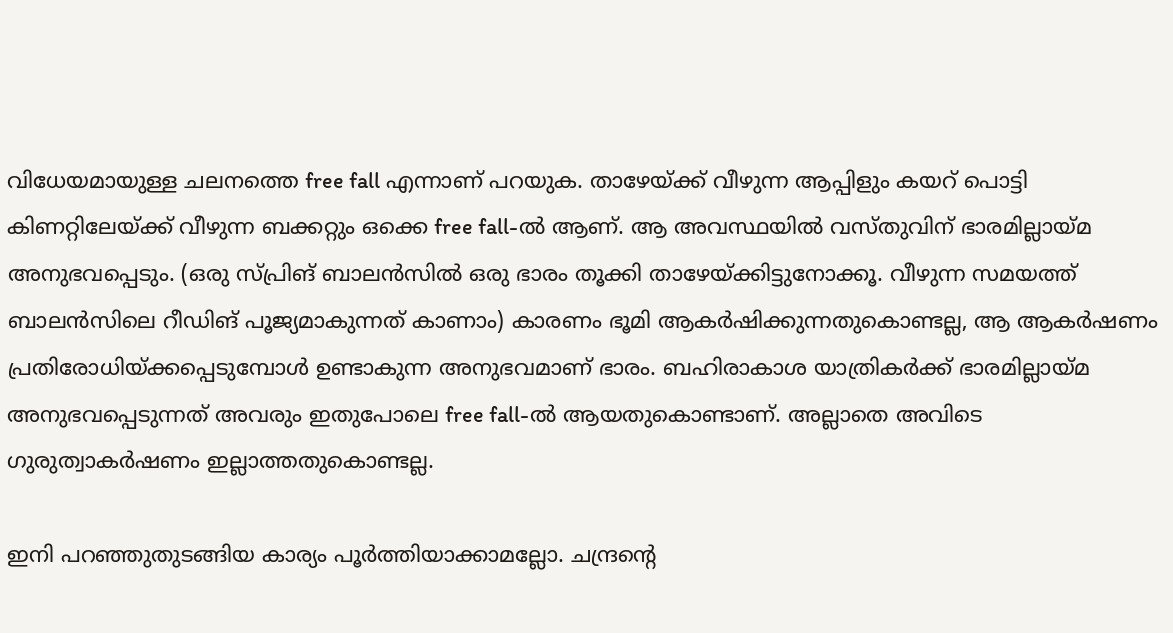വിധേയമായുള്ള ചലനത്തെ free fall എന്നാണ് പറയുക. താഴേയ്ക്ക് വീഴുന്ന ആപ്പിളും കയറ് പൊട്ടി കിണറ്റിലേയ്ക്ക് വീഴുന്ന ബക്കറ്റും ഒക്കെ free fall-ല്‍ ആണ്. ആ അവസ്ഥയില്‍ വസ്തുവിന് ഭാരമില്ലായ്മ അനുഭവപ്പെടും. (ഒരു സ്പ്രിങ് ബാലന്‍സില്‍ ഒരു ഭാരം തൂക്കി താഴേയ്ക്കിട്ടുനോക്കൂ. വീഴുന്ന സമയത്ത് ബാലന്‍സിലെ റീഡിങ് പൂജ്യമാകുന്നത് കാണാം) കാരണം ഭൂമി ആകര്‍ഷിക്കുന്നതുകൊണ്ടല്ല, ആ ആകര്‍ഷണം പ്രതിരോധിയ്ക്കപ്പെടുമ്പോള്‍ ഉണ്ടാകുന്ന അനുഭവമാണ് ഭാരം. ബഹിരാകാശ യാത്രികര്‍ക്ക് ഭാരമില്ലായ്മ അനുഭവപ്പെടുന്നത് അവരും ഇതുപോലെ free fall-ല്‍ ആയതുകൊണ്ടാണ്. അല്ലാതെ അവിടെ ഗുരുത്വാകര്‍ഷണം ഇല്ലാത്തതുകൊണ്ടല്ല.

ഇനി പറഞ്ഞുതുടങ്ങിയ കാര്യം പൂര്‍ത്തിയാക്കാമല്ലോ. ചന്ദ്രന്റെ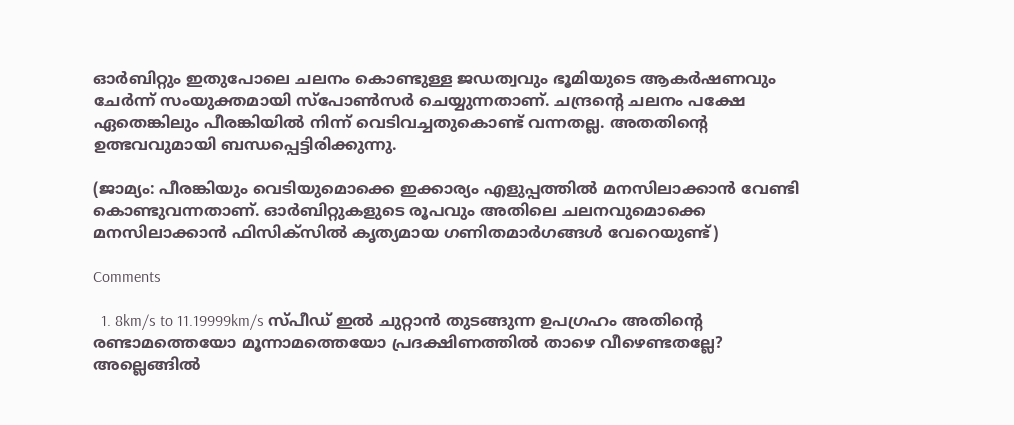ഓര്‍ബിറ്റും ഇതുപോലെ ചലനം കൊണ്ടുള്ള ജഡത്വവും ഭൂമിയുടെ ആകര്‍ഷണവും ചേര്‍ന്ന് സംയുക്തമായി സ്പോണ്‍സര്‍ ചെയ്യുന്നതാണ്. ചന്ദ്രന്റെ ചലനം പക്ഷേ ഏതെങ്കിലും പീരങ്കിയില്‍ നിന്ന് വെടിവച്ചതുകൊണ്ട് വന്നതല്ല. അതതിന്റെ ഉത്ഭവവുമായി ബന്ധപ്പെട്ടിരിക്കുന്നു.

(ജാമ്യം: പീരങ്കിയും വെടിയുമൊക്കെ ഇക്കാര്യം എളുപ്പത്തില്‍ മനസിലാക്കാന്‍ വേണ്ടി കൊണ്ടുവന്നതാണ്. ഓര്‍ബിറ്റുകളുടെ രൂപവും അതിലെ ചലനവുമൊക്കെ മനസിലാക്കാന്‍ ഫിസിക്സില്‍ കൃത്യമായ ഗണിതമാര്‍ഗങ്ങള്‍ വേറെയുണ്ട്)

Comments

  1. 8km/s to 11.19999km/s സ്പീഡ് ഇൽ ചുറ്റാൻ തുടങ്ങുന്ന ഉപഗ്രഹം അതിന്റെ രണ്ടാമത്തെയോ മൂന്നാമത്തെയോ പ്രദക്ഷിണത്തിൽ താഴെ വീഴെണ്ടതല്ലേ? അല്ലെങ്ങിൽ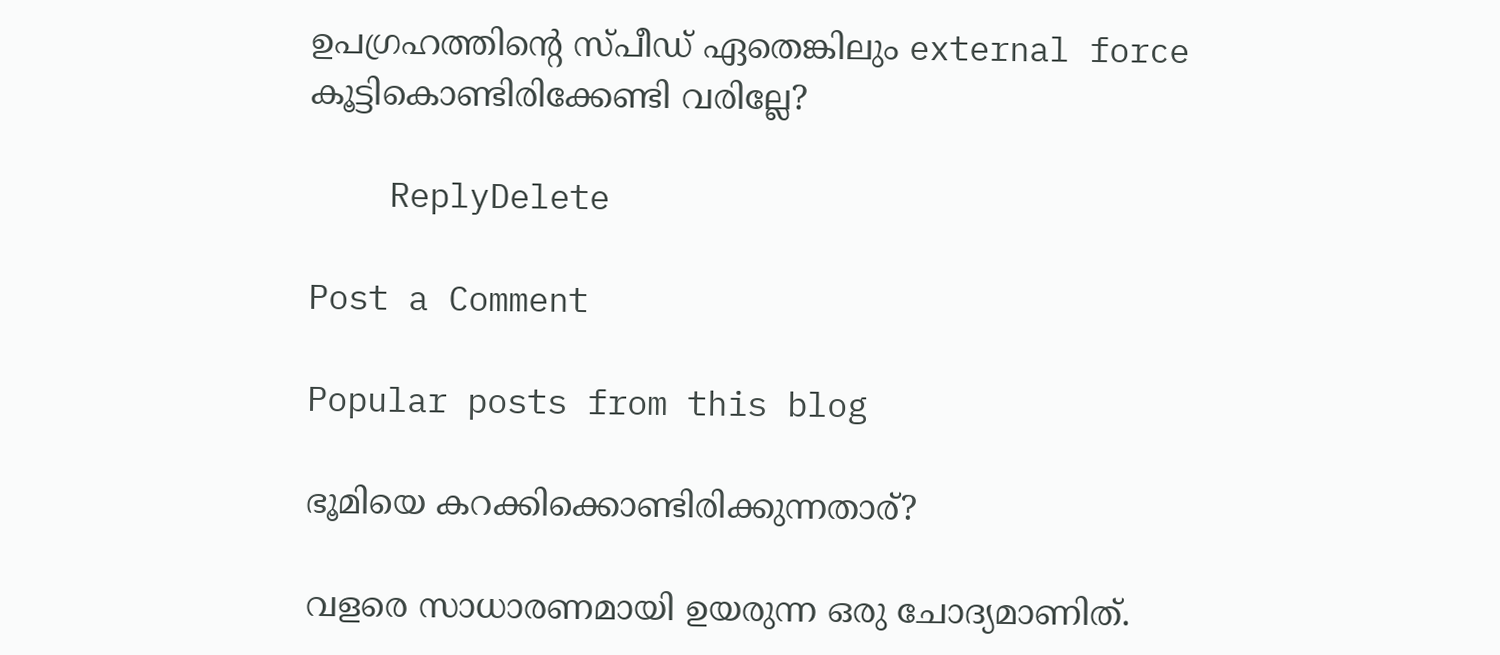ഉപഗ്രഹത്തിന്റെ സ്പീഡ് ഏതെങ്കിലും external force കൂട്ടികൊണ്ടിരിക്കേണ്ടി വരില്ലേ?

    ReplyDelete

Post a Comment

Popular posts from this blog

ഭൂമിയെ കറക്കിക്കൊണ്ടിരിക്കുന്നതാര്?

വളരെ സാധാരണമായി ഉയരുന്ന ഒരു ചോദ്യമാണിത്.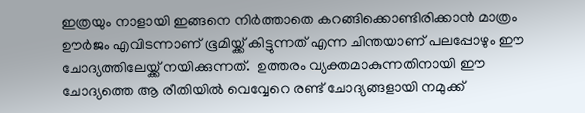ഇത്രയും നാളായി ഇങ്ങനെ നിർത്താതെ കറങ്ങിക്കൊണ്ടിരിക്കാൻ മാത്രം ഊർജം എവിടന്നാണ് ഭൂമിയ്ക്ക് കിട്ടുന്നത് എന്ന ചിന്തയാണ് പലപ്പോഴും ഈ ചോദ്യത്തിലേയ്ക്ക് നയിക്കുന്നത്.  ഉത്തരം വ്യക്തമാകുന്നതിനായി ഈ ചോദ്യത്തെ ആ രീതിയിൽ വെവ്വേറെ രണ്ട് ചോദ്യങ്ങളായി നമുക്ക്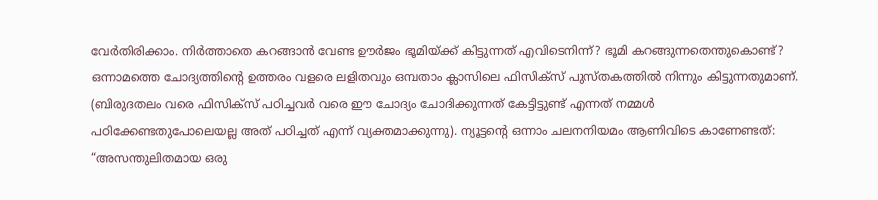വേർതിരിക്കാം. നിർത്താതെ കറങ്ങാൻ വേണ്ട ഊർജം ഭൂമിയ്ക്ക് കിട്ടുന്നത് എവിടെനിന്ന്? ഭൂമി കറങ്ങുന്നതെന്തുകൊണ്ട്? ഒന്നാമത്തെ ചോദ്യത്തിന്റെ ഉത്തരം വളരെ ലളിതവും ഒമ്പതാം ക്ലാസിലെ ഫിസിക്സ് പുസ്തകത്തിൽ നിന്നും കിട്ടുന്നതുമാണ്. (ബിരുദതലം വരെ ഫിസിക്സ് പഠിച്ചവർ വരെ ഈ ചോദ്യം ചോദിക്കുന്നത് കേട്ടിട്ടുണ്ട് എന്നത് നമ്മൾ പഠിക്കേണ്ടതുപോലെയല്ല അത് പഠിച്ചത് എന്ന് വ്യക്തമാക്കുന്നു). ന്യൂട്ടന്റെ ഒന്നാം ചലനനിയമം ആണിവിടെ കാണേണ്ടത്: “അസന്തുലിതമായ ഒരു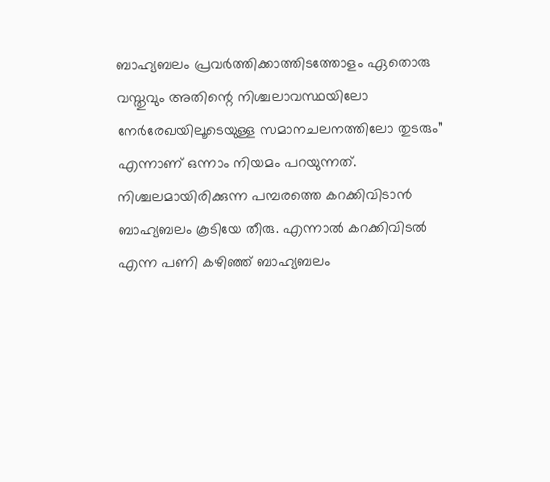ബാഹ്യബലം പ്രവർത്തിക്കാത്തിടത്തോളം ഏതൊരു വസ്തുവും അതിന്റെ നിശ്ചലാവസ്ഥയിലോ നേർരേഖയിലൂടെയുള്ള സമാനചലനത്തിലോ തുടരും” എന്നാണ് ഒന്നാം നിയമം പറയുന്നത്. നിശ്ചലമായിരിക്കുന്ന പമ്പരത്തെ കറക്കിവിടാൻ ബാഹ്യബലം കൂടിയേ തീരു. എന്നാൽ കറക്കിവിടൽ എന്ന പണി കഴിഞ്ഞ് ബാഹ്യബലം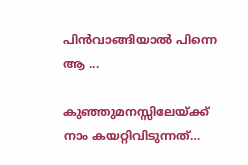പിൻവാങ്ങിയാൽ പിന്നെ ആ ...

കുഞ്ഞുമനസ്സിലേയ്ക്ക് നാം കയറ്റിവിടുന്നത്…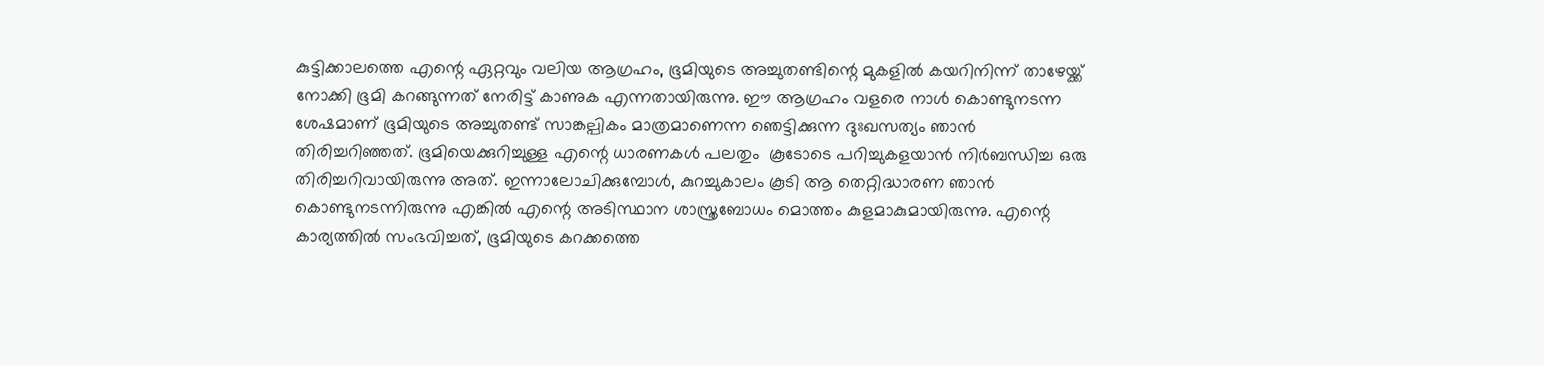കുട്ടിക്കാലത്തെ എന്റെ ഏറ്റവും വലിയ ആഗ്രഹം, ഭൂമിയുടെ അച്ചുതണ്ടിന്റെ മുകളിൽ കയറിനിന്ന് താഴേയ്ക്ക് നോക്കി ഭൂമി കറങ്ങുന്നത് നേരിട്ട് കാണുക എന്നതായിരുന്നു. ഈ ആഗ്രഹം വളരെ നാൾ കൊണ്ടുനടന്ന ശേഷമാണ് ഭൂമിയുടെ അച്ചുതണ്ട് സാങ്കല്പികം മാത്രമാണെന്ന ഞെട്ടിക്കുന്ന ദുഃഖസത്യം ഞാൻ തിരിച്ചറിഞ്ഞത്. ഭൂമിയെക്കുറിച്ചുള്ള എന്റെ ധാരണകൾ പലതും  കൂടോടെ പറിച്ചുകളയാൻ നിർബന്ധിച്ച ഒരു തിരിച്ചറിവായിരുന്നു അത്. ഇന്നാലോചിക്കുമ്പോൾ, കുറച്ചുകാലം കൂടി ആ തെറ്റിദ്ധാരണ ഞാൻ കൊണ്ടുനടന്നിരുന്നു എങ്കിൽ എന്റെ അടിസ്ഥാന ശാസ്ത്രബോധം മൊത്തം കുളമാകുമായിരുന്നു. എന്റെ കാര്യത്തിൽ സംഭവിച്ചത്, ഭൂമിയുടെ കറക്കത്തെ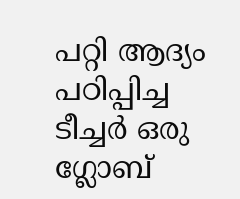പറ്റി ആദ്യം പഠിപ്പിച്ച ടീച്ചർ ഒരു ഗ്ലോബ്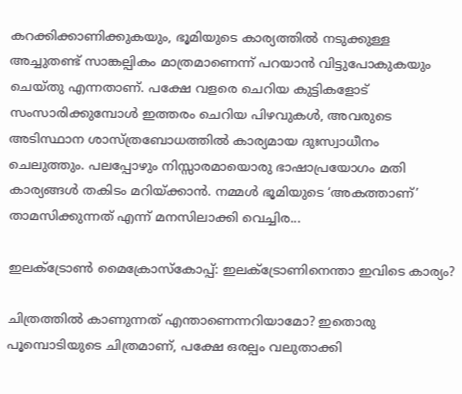കറക്കിക്കാണിക്കുകയും, ഭൂമിയുടെ കാര്യത്തിൽ നടുക്കുള്ള അച്ചുതണ്ട് സാങ്കല്പികം മാത്രമാണെന്ന് പറയാൻ വിട്ടുപോകുകയും ചെയ്തു എന്നതാണ്. പക്ഷേ വളരെ ചെറിയ കുട്ടികളോട് സംസാരിക്കുമ്പോൾ ഇത്തരം ചെറിയ പിഴവുകൾ, അവരുടെ അടിസ്ഥാന ശാസ്ത്രബോധത്തിൽ കാര്യമായ ദുഃസ്വാധീനം ചെലുത്തും. പലപ്പോഴും നിസ്സാരമായൊരു ഭാഷാപ്രയോഗം മതി കാര്യങ്ങൾ തകിടം മറിയ്ക്കാൻ. നമ്മൾ ഭൂമിയുടെ ‘അകത്താണ്’ താമസിക്കുന്നത് എന്ന് മനസിലാക്കി വെച്ചിര...

ഇലക്ട്രോൺ മൈക്രോസ്കോപ്പ്: ഇലക്ട്രോണിനെന്താ ഇവിടെ കാര്യം?

ചിത്രത്തിൽ കാണുന്നത് എന്താണെന്നറിയാമോ? ഇതൊരു പൂമ്പൊടിയുടെ ചിത്രമാണ്, പക്ഷേ ഒരല്പം വലുതാക്കി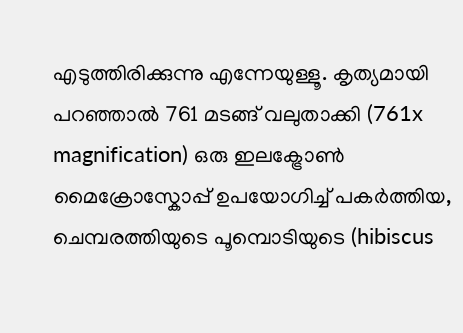എടുത്തിരിക്കുന്നു എന്നേയുള്ളൂ. കൃത്യമായി പറഞ്ഞാൽ 761 മടങ്ങ് വലുതാക്കി (761x magnification) ഒരു ഇലക്ട്രോൺ മൈക്രോസ്കോപ്പ് ഉപയോഗിച്ച് പകർത്തിയ, ചെമ്പരത്തിയുടെ പൂമ്പൊടിയുടെ (hibiscus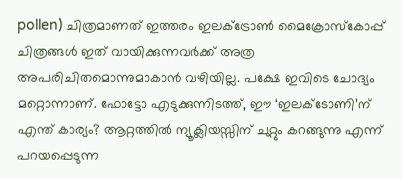pollen) ചിത്രമാണത് ഇത്തരം ഇലക്ട്രോൺ മൈക്രോസ്കോപ്പ് ചിത്രങ്ങൾ ഇത് വായിക്കുന്നവർക്ക് അത്ര അപരിചിതമൊന്നുമാകാൻ വഴിയില്ല. പക്ഷേ ഇവിടെ ചോദ്യം മറ്റൊന്നാണ്. ഫോട്ടോ എടുക്കുന്നിടത്ത്, ഈ ‘ഇലക്ടോണി’ന് എന്ത് കാര്യം? ആറ്റത്തിൽ ന്യൂക്ലിയസ്സിന് ചുറ്റും കറങ്ങുന്നു എന്ന് പറയപ്പെടുന്ന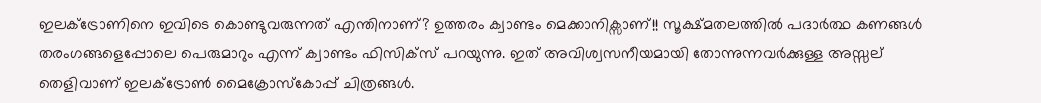ഇലക്ട്രോണിനെ ഇവിടെ കൊണ്ടുവരുന്നത് എന്തിനാണ്? ഉത്തരം ക്വാണ്ടം മെക്കാനിക്സാണ്!! സൂക്ഷ്മതലത്തിൽ പദാർത്ഥ കണങ്ങൾ തരംഗങ്ങളെപ്പോലെ പെരുമാറും എന്ന് ക്വാണ്ടം ഫിസിക്സ് പറയുന്നു. ഇത് അവിശ്വസനീയമായി തോന്നുന്നവർക്കുള്ള അസ്സല് തെളിവാണ് ഇലക്ട്രോൺ മൈക്രോസ്കോപ്പ് ചിത്രങ്ങൾ.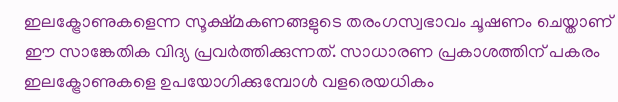ഇലക്ട്രോണുകളെന്ന സൂക്ഷ്മകണങ്ങളുടെ തരംഗസ്വഭാവം ചൂഷണം ചെയ്താണ് ഈ സാങ്കേതിക വിദ്യ പ്രവർത്തിക്കുന്നത്. സാധാരണ പ്രകാശത്തിന് പകരം ഇലക്ട്രോണുകളെ ഉപയോഗിക്കുമ്പോൾ വളരെയധികം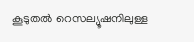കൂടുതൽ റെസല്യൂഷനിലുള്ള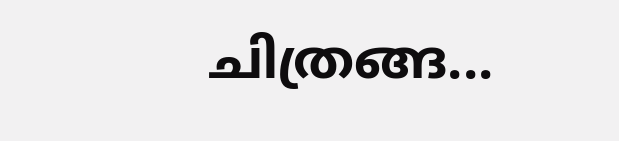ചിത്രങ്ങ...